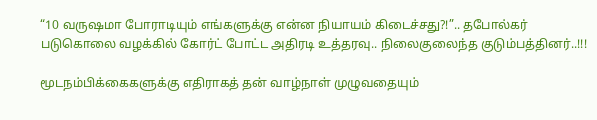“10 வருஷமா போராடியும் எங்களுக்கு என்ன நியாயம் கிடைச்சது?!”.. தபோல்கர் படுகொலை வழக்கில் கோர்ட் போட்ட அதிரடி உத்தரவு.. நிலைகுலைந்த குடும்பத்தினர்..!!!

மூடநம்பிக்கைகளுக்கு எதிராகத் தன் வாழ்நாள் முழுவதையும்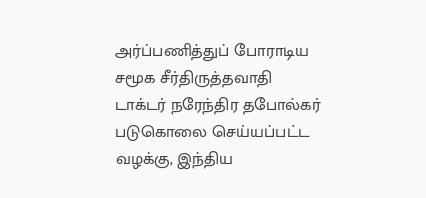அர்ப்பணித்துப் போராடிய சமூக சீர்திருத்தவாதி டாக்டர் நரேந்திர தபோல்கர் படுகொலை செய்யப்பட்ட வழக்கு, இந்திய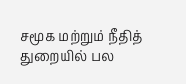சமூக மற்றும் நீதித் துறையில் பல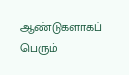ஆண்டுகளாகப் பெரும்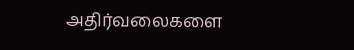அதிர்வலைகளை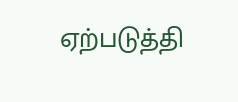ஏற்படுத்தி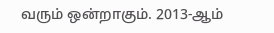வரும் ஒன்றாகும். 2013-ஆம்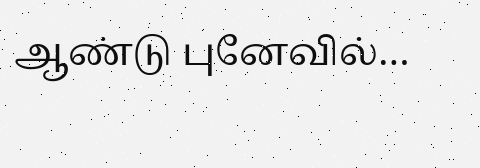ஆண்டு புனேவில்…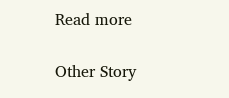Read more

Other Story